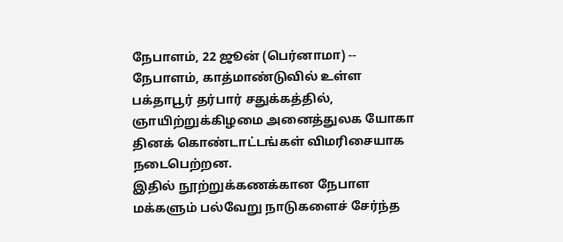நேபாளம், 22 ஜூன் (பெர்னாமா) -- நேபாளம், காத்மாண்டுவில் உள்ள பக்தாபூர் தர்பார் சதுக்கத்தில், ஞாயிற்றுக்கிழமை அனைத்துலக யோகா தினக் கொண்டாட்டங்கள் விமரிசையாக நடைபெற்றன.
இதில் நூற்றுக்கணக்கான நேபாள மக்களும் பல்வேறு நாடுகளைச் சேர்ந்த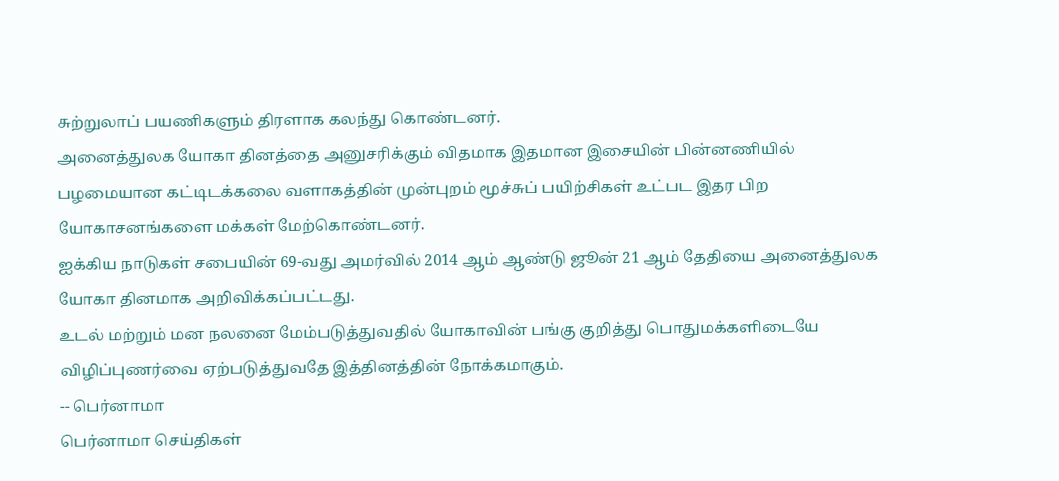சுற்றுலாப் பயணிகளும் திரளாக கலந்து கொண்டனர்.
அனைத்துலக யோகா தினத்தை அனுசரிக்கும் விதமாக இதமான இசையின் பின்னணியில் பழமையான கட்டிடக்கலை வளாகத்தின் முன்புறம் மூச்சுப் பயிற்சிகள் உட்பட இதர பிற யோகாசனங்களை மக்கள் மேற்கொண்டனர்.
ஐக்கிய நாடுகள் சபையின் 69-வது அமர்வில் 2014 ஆம் ஆண்டு ஜூன் 21 ஆம் தேதியை அனைத்துலக யோகா தினமாக அறிவிக்கப்பட்டது.
உடல் மற்றும் மன நலனை மேம்படுத்துவதில் யோகாவின் பங்கு குறித்து பொதுமக்களிடையே விழிப்புணர்வை ஏற்படுத்துவதே இத்தினத்தின் நோக்கமாகும்.
-- பெர்னாமா
பெர்னாமா செய்திகள்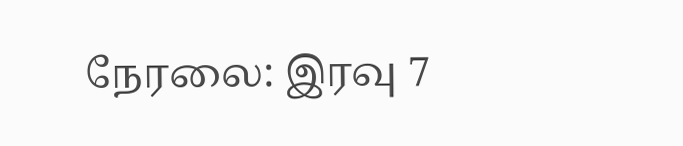நேரலை: இரவு 7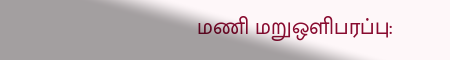மணி மறுஒளிபரப்பு: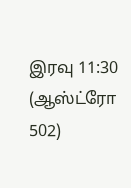இரவு 11:30
(ஆஸ்ட்ரோ 502)